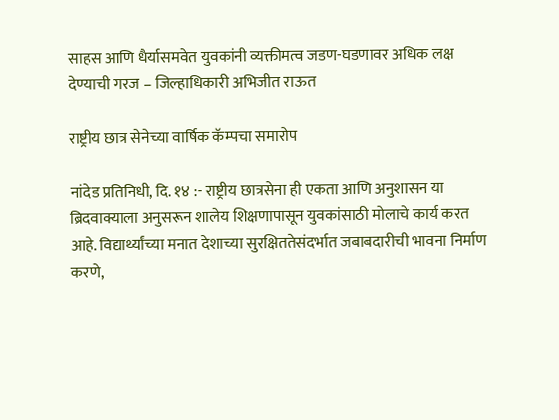साहस आणि धैर्यासमवेत युवकांनी व्यक्तीमत्व जडण-घडणावर अधिक लक्ष देण्याची गरज – जिल्हाधिकारी अभिजीत राऊत

राष्ट्रीय छात्र सेनेच्या वार्षिक कॅम्पचा समारोप

नांदेड प्रतिनिधी, दि. १४ :- राष्ट्रीय छात्रसेना ही एकता आण‍ि अनुशासन या ब्रिदवाक्याला अनुसरून शालेय शिक्षणापासून युवकांसाठी मोलाचे कार्य करत आहे. विद्यार्थ्यांच्या मनात देशाच्या सुरक्षिततेसंदर्भात जबाबदारीची भावना निर्माण करणे,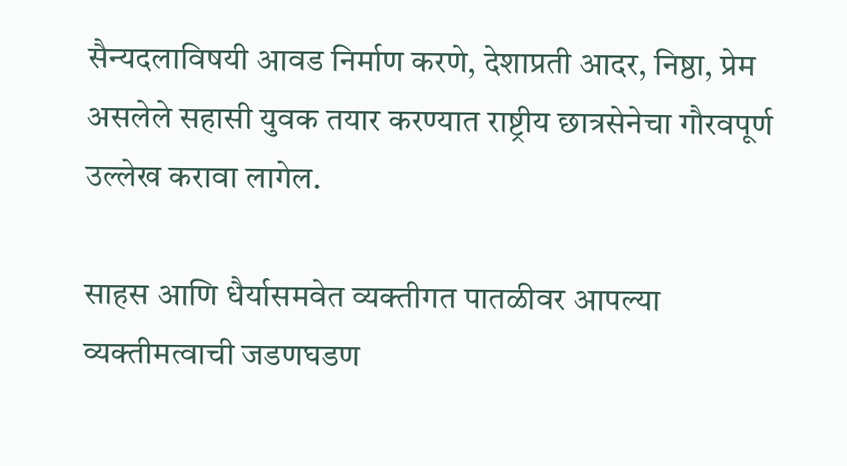सैन्यदलाविषयी आवड निर्माण करणे, देशाप्रती आदर, निष्ठा, प्रेम असलेले सहासी युवक तयार करण्यात राष्ट्रीय छात्रसेनेचा गौरवपूर्ण उल्लेख करावा लागेल.

साहस आणि धैर्यासमवेत व्यक्तीगत पातळीवर आपल्या व्यक्तीमत्वाची जडणघडण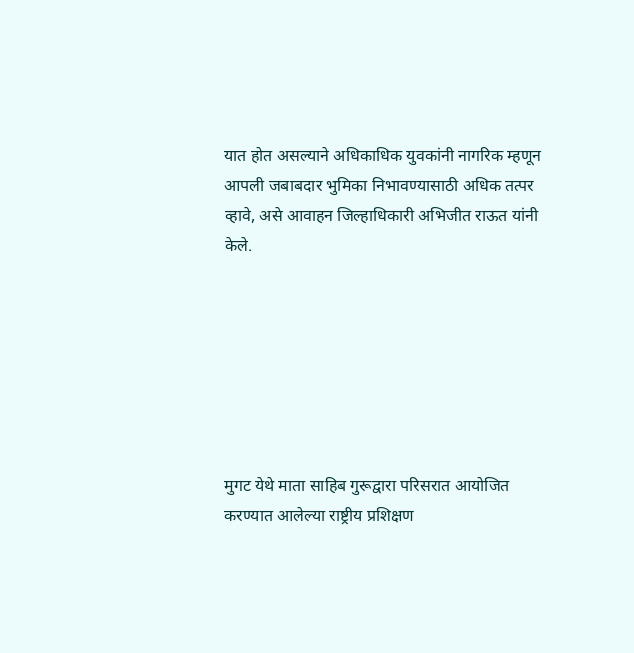यात होत असल्याने अधिकाधिक युवकांनी नागरिक म्हणून आपली जबाबदार भुमिका निभावण्यासाठी अधिक तत्पर व्हावे, असे आवाहन जिल्हाधिकारी अभिजीत राऊत यांनी केले.







मुगट येथे माता साहिब गुरूद्वारा परिसरात आयोजित करण्यात आलेल्या राष्ट्रीय प्रशिक्षण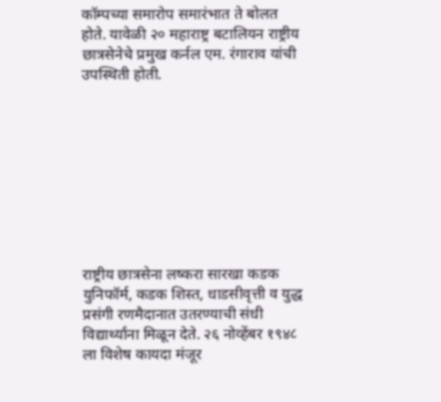कॉम्पच्या समारोप समारंभात ते बोलत होते. यावेळी २० महाराष्ट्र बटालियन राष्ट्रीय छात्रसेनेचे प्रमुख कर्नल एम. रंगाराव यांची उपस्थिती होती.









राष्ट्रीय छात्रसेना लष्करा सारखा कडक युनिफॉर्म, कडक शिस्त, धाडसीवृत्ती व युद्ध प्रसंगी रणमैदानात उतरण्याची संधी विद्यार्थ्यांना मिळून देते. २६ नोव्हेंबर १९४८ ला विशेष कायदा मंजूर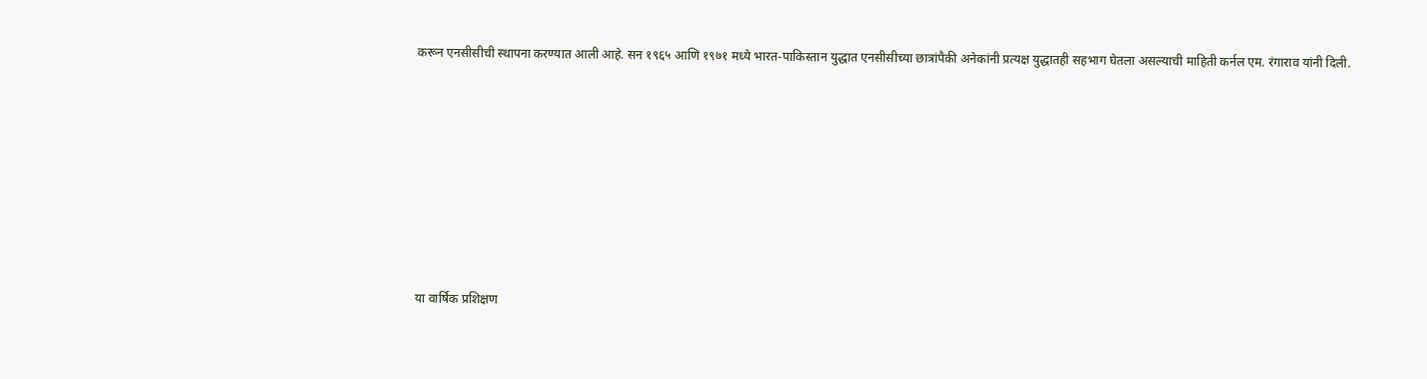करून एनसीसीची स्थापना करण्यात आली आहे. सन १९६५ आणि १९७१ मध्ये भारत-पाकिस्तान युद्धात एनसीसीच्या छात्रांपैकी अनेकांनी प्रत्यक्ष युद्धातही सहभाग घेतला असल्याची माहिती कर्नल एम. रंगाराव यांनी दिली.







या वार्षिक प्रशिक्षण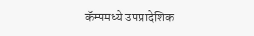कॅम्पमध्ये उपप्रादेशिक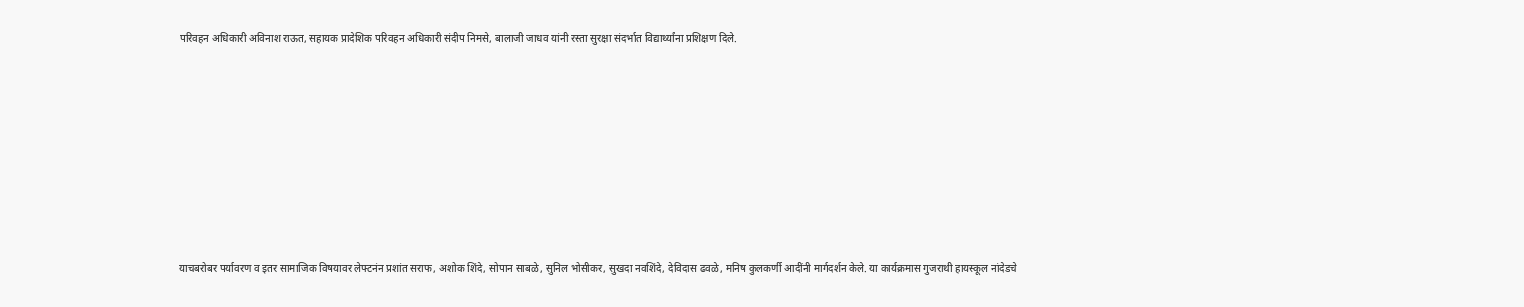परिवहन अधिकारी अविनाश राऊत, सहायक प्रादेशिक परिवहन अधिकारी संदीप निमसे, बालाजी जाधव यांनी रस्ता सुरक्षा संदर्भात विद्यार्थ्यांना प्रशिक्षण दिले.









याचबरोबर पर्यावरण व इतर सामाजिक विषयावर लेफ्टनंन प्रशांत सराफ, अशो‍क शिंदे, सोपान साबळे, सुनिल भोसीकर, सुखदा नवशिंदे, देविदास ढवळे, मनिष कुलकर्णी आदींनी मार्गदर्शन केले. या कार्यक्रमास गुजराथी हायस्कूल नांदेडचे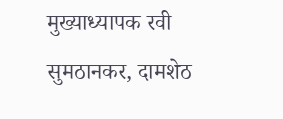मुख्याध्यापक रवी सुमठानकर, दामशेठ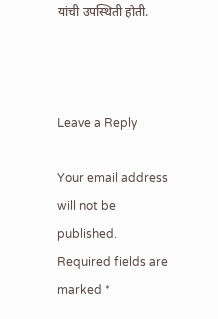यांची उपस्थिती होती.



Leave a Reply

Your email address will not be published. Required fields are marked *